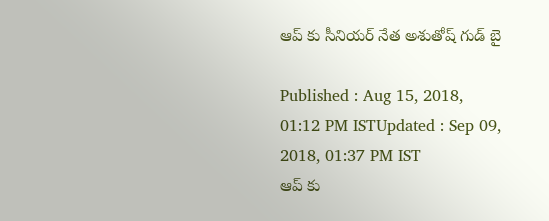ఆప్ కు సీనియర్ నేత అశుతోష్ గుడ్ బై

Published : Aug 15, 2018, 01:12 PM ISTUpdated : Sep 09, 2018, 01:37 PM IST
ఆప్ కు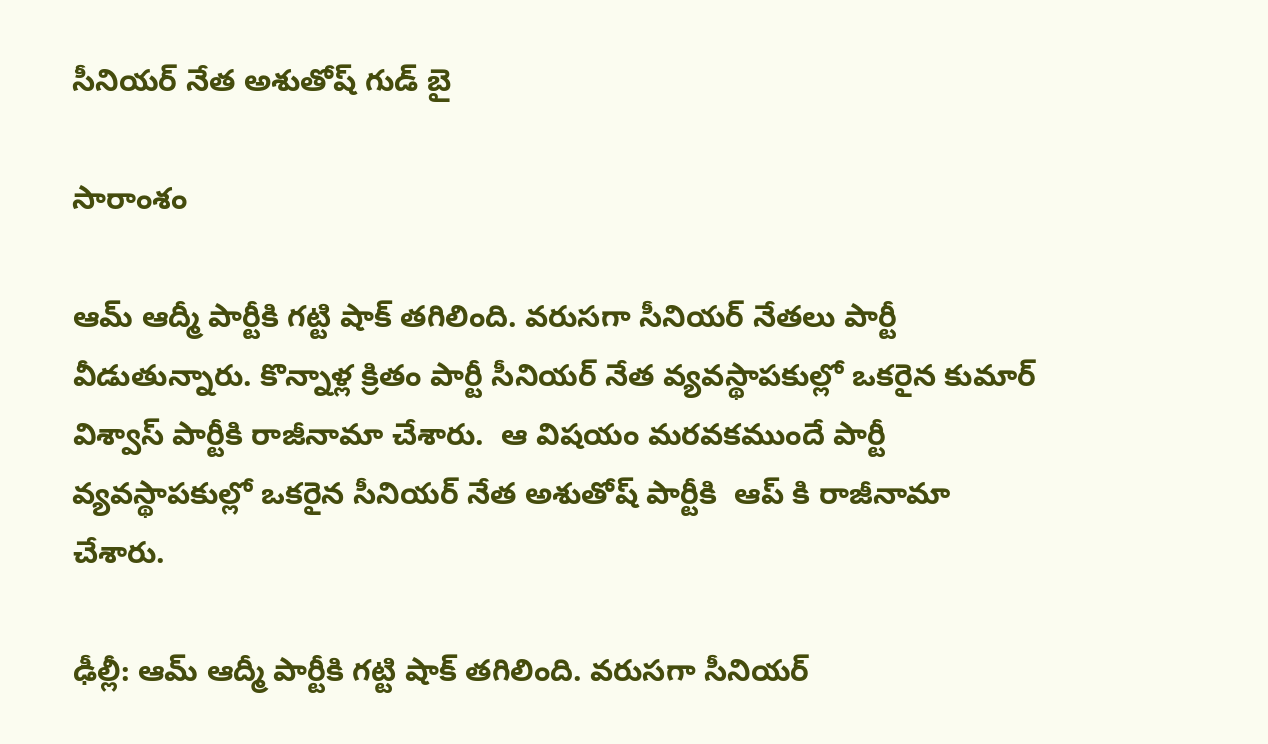సీనియర్ నేత అశుతోష్ గుడ్ బై

సారాంశం

ఆమ్‌ ఆద్మీ పార్టీకి గట్టి షాక్‌ తగిలింది. వరుసగా సీనియర్ నేతలు పార్టీ వీడుతున్నారు. కొన్నాళ్ల క్రితం పార్టీ సీనియర్ నేత వ్యవస్థాపకుల్లో ఒకరైన కుమార్ విశ్వాస్ పార్టీకి రాజీనామా చేశారు.  ఆ విషయం మరవకముందే పార్టీ వ్యవస్థాపకుల్లో ఒకరైన సీనియర్‌ నేత అశుతోష్‌ పార్టీకి  ఆప్ కి రాజీనామా చేశారు.

ఢీల్లీ: ఆమ్‌ ఆద్మీ పార్టీకి గట్టి షాక్‌ తగిలింది. వరుసగా సీనియర్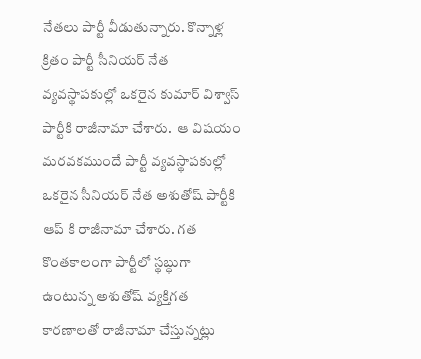నేతలు పార్టీ వీడుతున్నారు. కొన్నాళ్ల క్రితం పార్టీ సీనియర్ నేత వ్యవస్థాపకుల్లో ఒకరైన కుమార్ విశ్వాస్ పార్టీకి రాజీనామా చేశారు.  ఆ విషయం మరవకముందే పార్టీ వ్యవస్థాపకుల్లో ఒకరైన సీనియర్‌ నేత అశుతోష్‌ పార్టీకి  ఆప్ కి రాజీనామా చేశారు. గత కొంతకాలంగా పార్టీలో స్థబ్ధుగా ఉంటున్న అశుతోష్ వ్యక్తిగత కారణాలతో రాజీనామా చేస్తున్నట్లు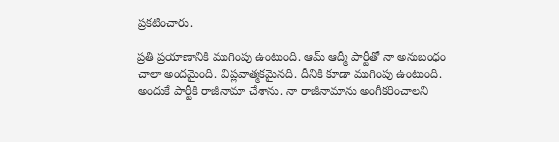ప్రకటించారు.

ప్రతి ప్రయాణానికి ముగింపు ఉంటుంది. ఆమ్‌ ఆద్మీ పార్టీతో నా అనుబంధం చాలా అందమైంది. విప్లవాత్మకమైనది. దీనికి కూడా ముగింపు ఉంటుంది. అందుకే పార్టీకి రాజీనామా చేశాను. నా రాజీనామాను అంగీకరించాలని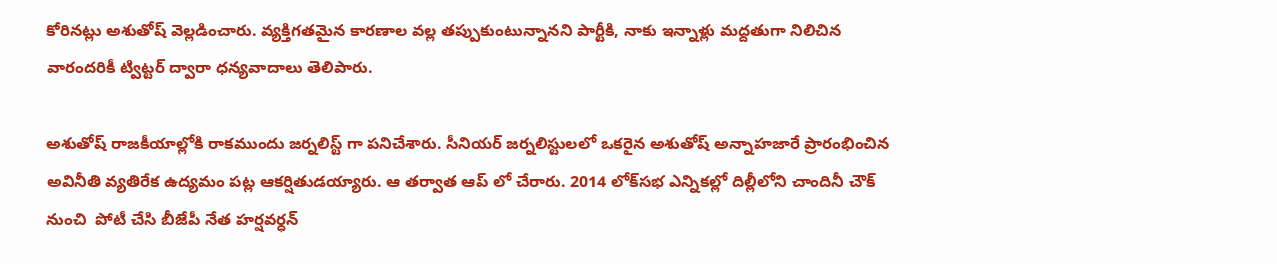కోరినట్లు అశుతోష్ వెల్లడించారు. వ్యక్తిగతమైన కారణాల వల్ల తప్పుకుంటున్నానని పార్టీకి, నాకు ఇన్నాళ్లు మద్దతుగా నిలిచిన వారందరికీ ట్విట్టర్ ద్వారా ధన్యవాదాలు తెలిపారు.

అశుతోష్ రాజకీయాల్లోకి రాకముందు జర్నలిస్ట్ గా పనిచేశారు. సీనియర్ జర్నలిస్టులలో ఒకరైన అశుతోష్ అన్నాహజారే ప్రారంభించిన అవినీతి వ్యతిరేక ఉద్యమం పట్ల ఆకర్షితుడయ్యారు. ఆ తర్వాత ఆప్ లో చేరారు. 2014 లోక్‌సభ ఎన్నికల్లో దిల్లీలోని చాందినీ చౌక్‌ నుంచి  పోటీ చేసి బీజేపీ నేత హర్షవర్ధన్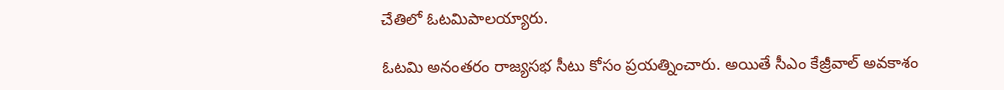చేతిలో ‌ఓటమిపాలయ్యారు.

ఓటమి అనంతరం రాజ్యసభ సీటు కోసం ప్రయత్నించారు. అయితే సీఎం కేజ్రీవాల్ అవకాశం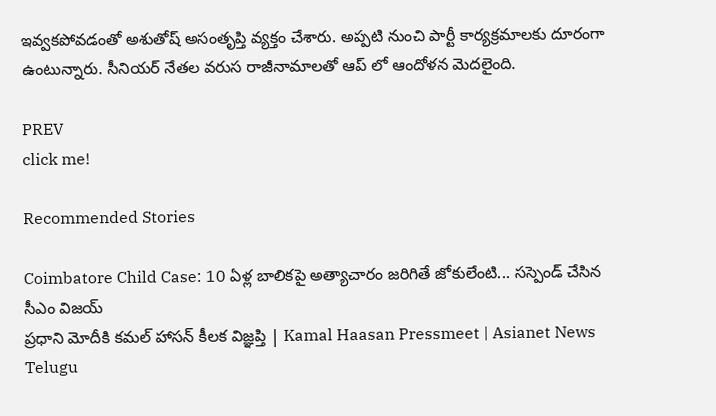ఇవ్వకపోవడంతో అశుతోష్‌ అసంతృప్తి వ్యక్తం చేశారు. అప్పటి నుంచి పార్టీ కార్యక్రమాలకు దూరంగా ఉంటున్నారు. సీనియర్ నేతల వరుస రాజీనామాలతో ఆప్ లో ఆందోళన మెదలైంది.

PREV
click me!

Recommended Stories

Coimbatore Child Case: 10 ఏళ్ల బాలికపై అత్యాచారం జరిగితే జోకులేంటి... సస్పెండ్ చేసిన సీఎం విజయ్
ప్రధాని మోదీకి కమల్ హాసన్ కీలక విజ్ఞప్తి | Kamal Haasan Pressmeet | Asianet News Telugu